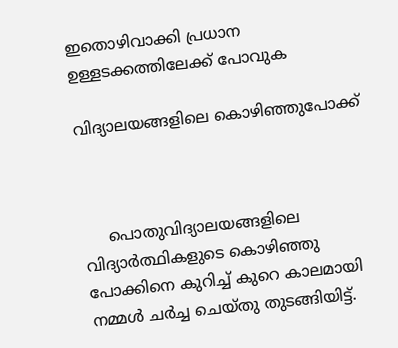ഇതൊഴിവാക്കി പ്രധാന ഉള്ളടക്കത്തിലേക്ക് പോവുക

വിദ്യാലയങ്ങളിലെ കൊഴിഞ്ഞുപോക്ക്



     പൊതുവിദ്യാലയങ്ങളിലെ വിദ്യാർത്ഥികളുടെ കൊഴിഞ്ഞു പോക്കിനെ കുറിച്ച് കുറെ കാലമായി നമ്മൾ ചർച്ച ചെയ്തു തുടങ്ങിയിട്ട്.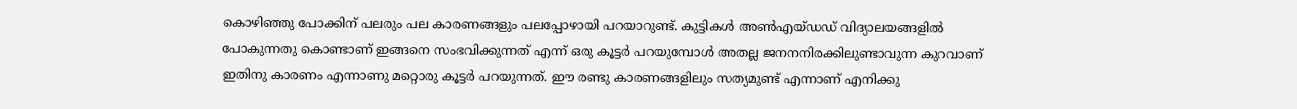കൊഴിഞ്ഞു പോക്കിന് പലരും പല കാരണങ്ങളും പലപ്പോഴായി പറയാറുണ്ട്. കുട്ടികൾ അൺഎയ്ഡഡ് വിദ്യാലയങ്ങളിൽ പോകുന്നതു കൊണ്ടാണ് ഇങ്ങനെ സംഭവിക്കുന്നത് എന്ന് ഒരു കൂട്ടർ പറയുമ്പോൾ അതല്ല ജനനനിരക്കിലുണ്ടാവുന്ന കുറവാണ് ഇതിനു കാരണം എന്നാണു മറ്റൊരു കൂട്ടർ പറയുന്നത്. ഈ രണ്ടു കാരണങ്ങളിലും സത്യമുണ്ട് എന്നാണ് എനിക്കു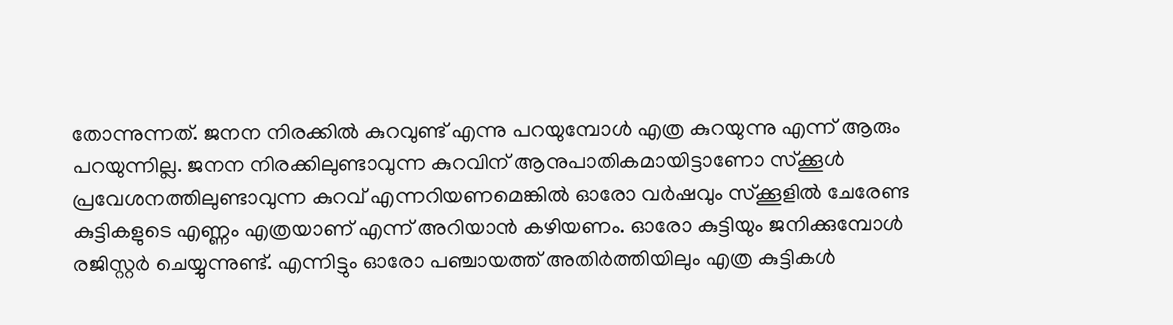തോന്നുന്നത്. ജനന നിരക്കിൽ കുറവുണ്ട് എന്നു പറയുമ്പോൾ എത്ര കുറയുന്നു എന്ന് ആരും പറയുന്നില്ല. ജനന നിരക്കിലുണ്ടാവുന്ന കുറവിന് ആനുപാതികമായിട്ടാണോ സ്ക്കൂൾ പ്രവേശനത്തിലുണ്ടാവുന്ന കുറവ് എന്നറിയണമെങ്കിൽ ഓരോ വർഷവും സ്ക്കൂളിൽ ചേരേണ്ട കുട്ടികളുടെ എണ്ണം എത്രയാണ് എന്ന് അറിയാൻ കഴിയണം. ഓരോ കുട്ടിയും ജനിക്കുമ്പോൾ രജിസ്റ്റർ ചെയ്യുന്നുണ്ട്. എന്നിട്ടും ഓരോ പഞ്ചായത്ത് അതിർത്തിയിലും എത്ര കുട്ടികൾ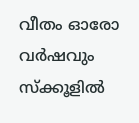വീതം ഓരോ വർഷവും സ്ക്കൂളിൽ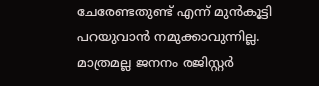ചേരേണ്ടതുണ്ട് എന്ന് മുൻകൂട്ടി പറയുവാൻ നമുക്കാവുന്നില്ല. മാത്രമല്ല ജനനം രജിസ്റ്റർ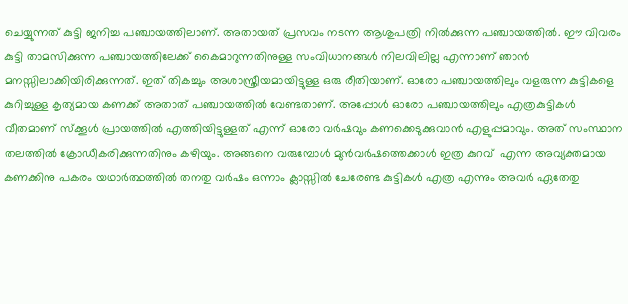ചെയ്യുന്നത് കുട്ടി ജനിച്ച പഞ്ചായത്തിലാണ്. അതായത് പ്രസവം നടന്ന ആശുപത്രി നിൽക്കുന്ന പഞ്ചായത്തിൽ. ഈ വിവരം കുട്ടി താമസിക്കുന്ന പഞ്ചായത്തിലേക്ക് കൈമാറുന്നതിനുള്ള സംവിധാനങ്ങൾ നിലവിലില്ല എന്നാണ് ഞാൻ മനസ്സിലാക്കിയിരിക്കുന്നത്. ഇത് തികച്ചും അശാസ്ത്രീയമായിട്ടുള്ള ഒരു രീതിയാണ്. ഓരോ പഞ്ചായത്തിലും വളരുന്ന കുട്ടികളെ കുറിച്ചുള്ള കൃത്യമായ കണക്ക് അതാത് പഞ്ചായത്തിൽ വേണ്ടതാണ്. അപ്പോൾ ഓരോ പഞ്ചായത്തിലും എത്രകുട്ടികൾ വീതമാണ് സ്ക്കൂൾ പ്രായത്തിൽ എത്തിയിട്ടുള്ളത് എന്ന് ഓരോ വർഷവും കണക്കെടുക്കുവാൻ എളുപ്പമാവും. അത് സംസ്ഥാന തലത്തിൽ ക്രോഡീകരിക്കുന്നതിനും കഴിയും. അങ്ങനെ വരുമ്പോൾ മുൻവർഷത്തെക്കാൾ ഇത്ര കുറവ്  എന്ന അവ്യക്തമായ കണക്കിനു പകരം യഥാർത്ഥത്തിൽ തനതു വർഷം ഒന്നാം ക്ലാസ്സിൽ ചേരേണ്ട കുട്ടികൾ എത്ര എന്നും അവർ ഏതേതു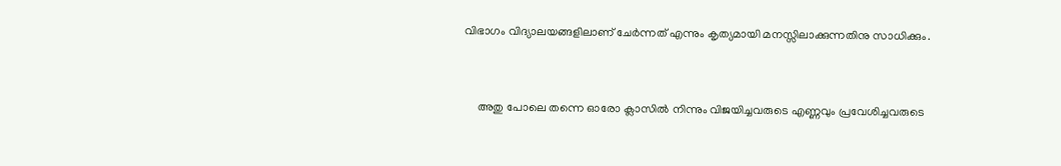വിഭാഗം വിദ്യാലയങ്ങളിലാണ് ചേർന്നത് എന്നും കൃത്യമായി മനസ്സിലാക്കുന്നതിനു സാധിക്കും.


     അതു പോലെ തന്നെ ഓരോ ക്ലാസിൽ നിന്നും വിജയിച്ചവരുടെ എണ്ണവും പ്രവേശിച്ചവരുടെ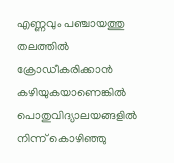എണ്ണവും പഞ്ചായത്തു തലത്തിൽ ക്രോഡീകരിക്കാൻ കഴിയുകയാണെങ്കിൽ പൊതുവിദ്യാലയങ്ങളിൽ നിന്ന് കൊഴിഞ്ഞു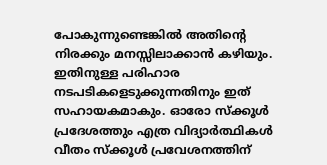പോകുന്നുണ്ടെങ്കിൽ അതിന്റെ നിരക്കും മനസ്സിലാക്കാൻ കഴിയും. ഇതിനുള്ള പരിഹാര നടപടികളെടുക്കുന്നതിനും ഇത് സഹായകമാകും. ഓരോ സ്ക്കൂൾ പ്രദേശത്തും എത്ര വിദ്യാർത്ഥികൾ വീതം സ്ക്കൂൾ പ്രവേശനത്തിന്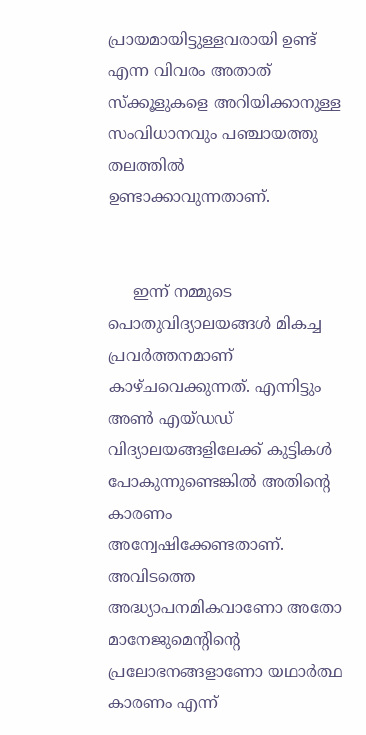പ്രായമായിട്ടുള്ളവരായി ഉണ്ട് എന്ന വിവരം അതാത് സ്ക്കൂളുകളെ അറിയിക്കാനുള്ള സംവിധാനവും പഞ്ചായത്തു തലത്തിൽ ഉണ്ടാക്കാവുന്നതാണ്.


     ഇന്ന് നമ്മുടെ പൊതുവിദ്യാലയങ്ങൾ മികച്ച പ്രവർത്തനമാണ്  കാഴ്ചവെക്കുന്നത്. എന്നിട്ടും അൺ എയ്ഡഡ് വിദ്യാലയങ്ങളിലേക്ക് കുട്ടികൾ  പോകുന്നുണ്ടെങ്കിൽ അതിന്റെ കാരണം അന്വേഷിക്കേണ്ടതാണ്. അവിടത്തെ അദ്ധ്യാപനമികവാണോ അതോ മാനേജുമെന്റിന്റെ പ്രലോഭനങ്ങളാണോ യഥാർത്ഥ കാരണം എന്ന്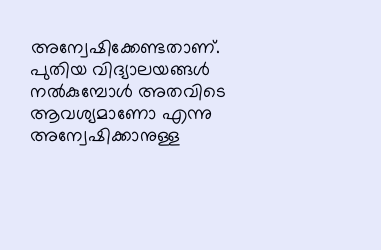അന്വേഷിക്കേണ്ടതാണ്. പുതിയ വിദ്യാലയങ്ങൾ നൽകുമ്പോൾ അതവിടെ ആവശ്യമാണോ എന്നു അന്വേഷിക്കാനുള്ള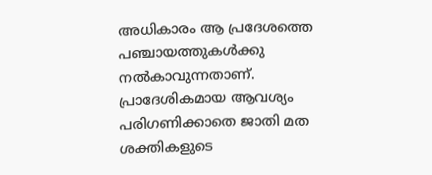അധികാരം ആ പ്രദേശത്തെ പഞ്ചായത്തുകൾക്കു നൽകാവുന്നതാണ്. പ്രാദേശികമായ ആവശ്യം പരിഗണിക്കാതെ ജാതി മത ശക്തികളുടെ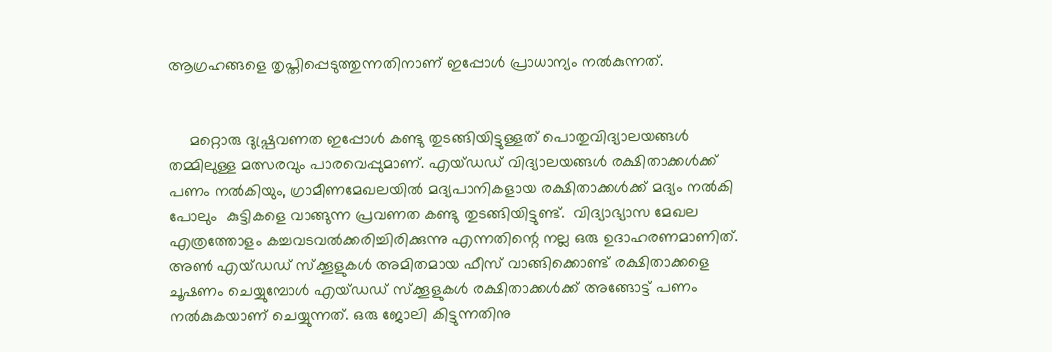ആഗ്രഹങ്ങളെ തൃപ്തിപ്പെടുത്തുന്നതിനാണ് ഇപ്പോൾ പ്രാധാന്യം നൽകുന്നത്.


     മറ്റൊരു ദുഷ്പ്രവണത ഇപ്പോൾ കണ്ടു തുടങ്ങിയിട്ടുള്ളത് പൊതുവിദ്യാലയങ്ങൾ തമ്മിലുള്ള മത്സരവും പാരവെപ്പുമാണ്. എയ്ഡഡ് വിദ്യാലയങ്ങൾ രക്ഷിതാക്കൾക്ക് പണം നൽകിയും, ഗ്രാമീണമേഖലയിൽ മദ്യപാനികളായ രക്ഷിതാക്കൾക്ക് മദ്യം നൽകി പോലും  കുട്ടികളെ വാങ്ങുന്ന പ്രവണത കണ്ടു തുടങ്ങിയിട്ടുണ്ട്.  വിദ്യാഭ്യാസ മേഖല എത്രത്തോളം കച്ചവടവൽക്കരിച്ചിരിക്കുന്നു എന്നതിന്റെ നല്ല ഒരു ഉദാഹരണമാണിത്. അൺ എയ്ഡഡ് സ്ക്കൂളുകൾ അമിതമായ ഫീസ് വാങ്ങിക്കൊണ്ട് രക്ഷിതാക്കളെ ചൂഷണം ചെയ്യുമ്പോൾ എയ്ഡഡ് സ്ക്കൂളുകൾ രക്ഷിതാക്കൾക്ക് അങ്ങോട്ട് പണം നൽകുകയാണ് ചെയ്യുന്നത്. ഒരു ജോലി കിട്ടുന്നതിനു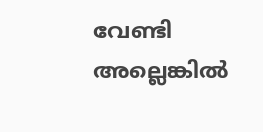വേണ്ടി അല്ലെങ്കിൽ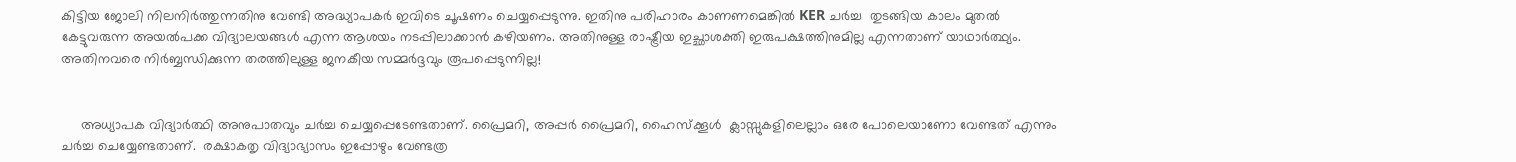കിട്ടിയ ജോലി നിലനിർത്തുന്നതിനു വേണ്ടി അദ്ധ്യാപകർ ഇവിടെ ചൂഷണം ചെയ്യപ്പെടുന്നു. ഇതിനു പരിഹാരം കാണണമെങ്കിൽ KER ചർച്ച  തുടങ്ങിയ കാലം മുതൽ കേട്ടുവരുന്ന അയൽപക്ക വിദ്യാലയങ്ങൾ എന്ന ആശയം നടപ്പിലാക്കാൻ കഴിയണം. അതിനുള്ള രാഷ്ട്രീയ ഇച്ഛാശക്തി ഇരുപക്ഷത്തിനുമില്ല എന്നതാണ് യാഥാർത്ഥ്യം. അതിനവരെ നിർബ്ബന്ധിക്കുന്ന തരത്തിലുള്ള ജനകീയ സമ്മർദ്ദവും രൂപപ്പെടുന്നില്ല!


     അധ്യാപക വിദ്യാർത്ഥി അനുപാതവും ചർച്ച ചെയ്യപ്പെടേണ്ടതാണ്. പ്രൈമറി, അപ്പർ പ്രൈമറി, ഹൈസ്ക്കൂൾ  ക്ലാസ്സുകളിലെല്ലാം ഒരേ പോലെയാണോ വേണ്ടത് എന്നും ചർച്ച ചെയ്യേണ്ടതാണ്.  രക്ഷാകതൃ വിദ്യാഭ്യാസം ഇപ്പോഴും വേണ്ടത്ര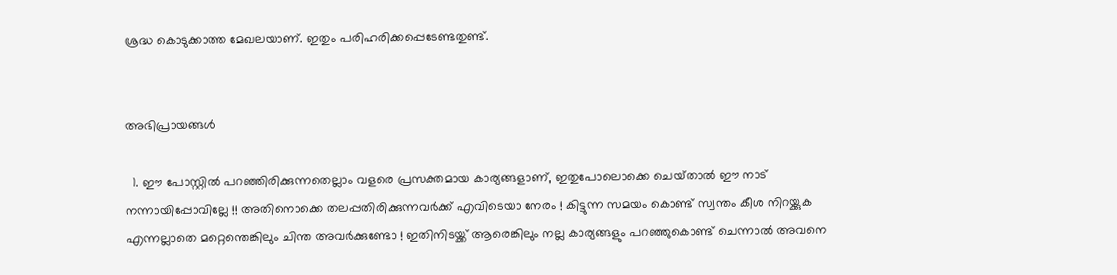ശ്രദ്ധ കൊടുക്കാത്ത മേഖലയാണ്. ഇതും പരിഹരിക്കപ്പെടേണ്ടതുണ്ട്.


അഭിപ്രായങ്ങള്‍

  1. ഈ പോസ്റ്റില്‍ പറഞ്ഞിരിക്കുന്നതെല്ലാം വളരെ പ്രസക്തമായ കാര്യങ്ങളാണ്, ഇതുപോലൊക്കെ ചെയ്‌താല്‍ ഈ നാട് നന്നായിപ്പോവില്ലേ !! അതിനൊക്കെ തലപ്പതിരിക്കുന്നവര്‍ക്ക് എവിടെയാ നേരം ! കിട്ടുന്ന സമയം കൊണ്ട് സ്വന്തം കീശ നിറയ്ക്കുക എന്നല്ലാതെ മറ്റെന്തെങ്കിലും ചിന്ത അവര്‍ക്കുണ്ടോ ! ഇതിനിടയ്ക്ക് ആരെങ്കിലും നല്ല കാര്യങ്ങളും പറഞ്ഞുകൊണ്ട് ചെന്നാല്‍ അവനെ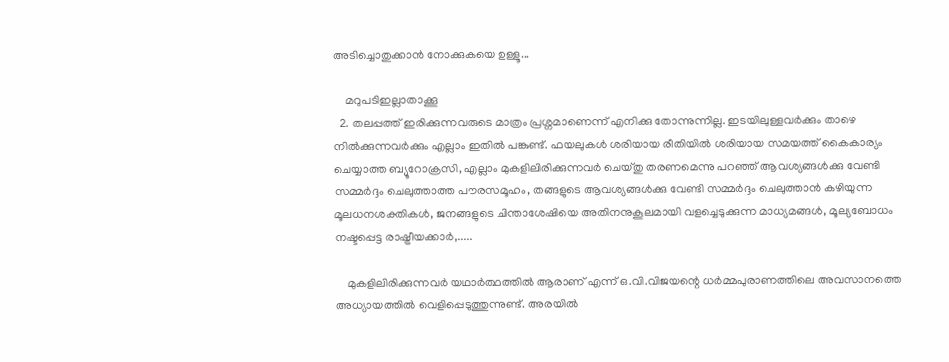അടിച്ചൊതുക്കാന്‍ നോക്കുകയെ ഉള്ളൂ...

    മറുപടിഇല്ലാതാക്കൂ
  2. തലപ്പത്ത് ഇരിക്കുന്നവരുടെ മാത്രം പ്രശ്നമാണെന്ന് എനിക്കു തോന്നുന്നില്ല. ഇടയിലുള്ളവർക്കും താഴെ നിൽക്കുന്നവർക്കും എല്ലാം ഇതിൽ പങ്കുണ്ട്. ഫയലുകൾ ശരിയായ രീതിയിൽ ശരിയായ സമയത്ത് കൈകാര്യം ചെയ്യാത്ത ബ്യൂറോക്രസി, എല്ലാം മുകളിലിരിക്കുന്നവർ ചെയ്തു തരണമെന്നു പറഞ്ഞ് ആവശ്യങ്ങൾക്കു വേണ്ടി സമ്മർദ്ദം ചെലുത്താത്ത പൗരസമൂഹം, തങ്ങളുടെ ആവശ്യങ്ങൾക്കു വേണ്ടി സമ്മർദ്ദം ചെലുത്താൻ കഴിയുന്ന മൂലധനശക്തികൾ, ജനങ്ങളുടെ ചിന്താശേഷിയെ അതിനനുകൂലമായി വളച്ചെടുക്കുന്ന മാധ്യമങ്ങൾ, മൂല്യബോധം നഷ്ടപ്പെട്ട രാഷ്ട്രീയക്കാർ,.....

    മുകളിലിരിക്കുന്നവർ യഥാർത്ഥത്തിൽ ആരാണ് എന്ന് ഒ.വി.വിജയന്റെ ധർമ്മപുരാണത്തിലെ അവസാനത്തെ അധ്യായത്തിൽ വെളിപ്പെടുത്തുന്നുണ്ട്. അരയിൽ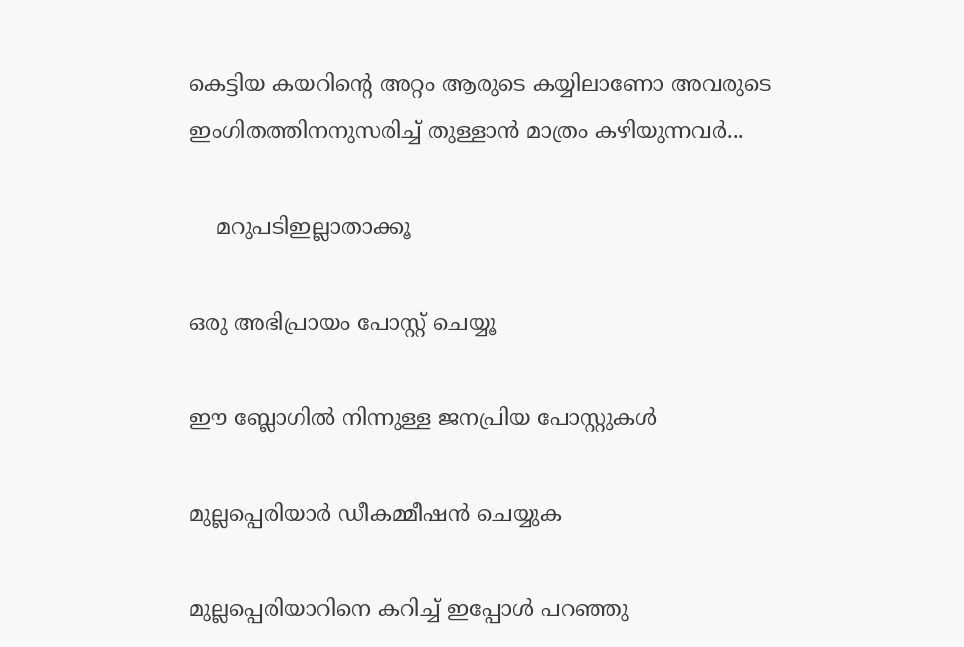കെട്ടിയ കയറിന്റെ അറ്റം ആരുടെ കയ്യിലാണോ അവരുടെ ഇംഗിതത്തിനനുസരിച്ച് തുള്ളാൻ മാത്രം കഴിയുന്നവർ...

    മറുപടിഇല്ലാതാക്കൂ

ഒരു അഭിപ്രായം പോസ്റ്റ് ചെയ്യൂ

ഈ ബ്ലോഗിൽ നിന്നുള്ള ജനപ്രിയ പോസ്റ്റുകള്‍‌

മുല്ലപ്പെരിയാർ ഡീകമ്മീഷൻ ചെയ്യുക

മുല്ലപ്പെരിയാറിനെ കറിച്ച് ഇപ്പോൾ പറഞ്ഞു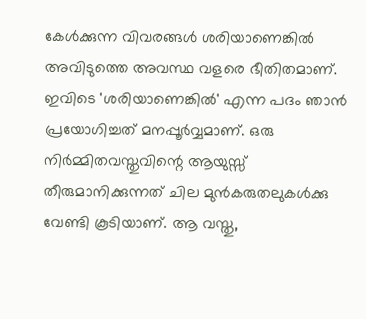കേൾക്കുന്ന വിവരങ്ങൾ ശരിയാണെങ്കിൽ അവിടുത്തെ അവസ്ഥ വളരെ ഭീതിതമാണ്. ഇവിടെ 'ശരിയാണെങ്കിൽ' എന്ന പദം ഞാൻ പ്രയോഗിച്ചത് മനപ്പൂർവ്വമാണ്. ഒരു നിർമ്മിതവസ്തുവിന്റെ ആയുസ്സ് തീരുമാനിക്കുന്നത് ചില മുൻകരുതലുകൾക്കു വേണ്ടി കൂടിയാണ്. ആ വസ്തു,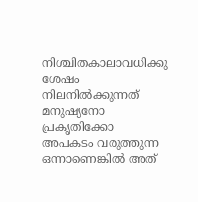നിശ്ചിതകാലാവധിക്കു ശേഷം നിലനിൽക്കുന്നത് മനുഷ്യനോ പ്രകൃതിക്കോ അപകടം വരുത്തുന്ന ഒന്നാണെങ്കിൽ അത്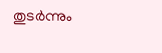തുടർന്നും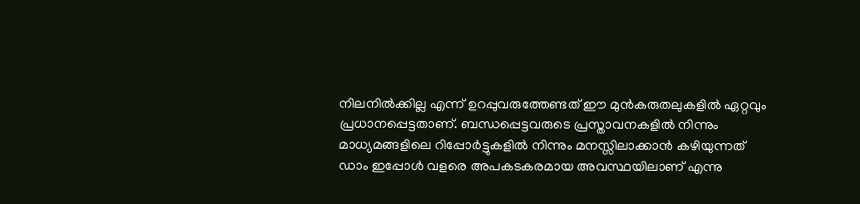നിലനിൽക്കില്ല എന്ന് ഉറപ്പുവരുത്തേണ്ടത് ഈ മുൻകരുതലുകളിൽ ഏറ്റവും പ്രധാനപ്പെട്ടതാണ്. ബന്ധപ്പെട്ടവരുടെ പ്രസ്താവനകളിൽ നിന്നും മാധ്യമങ്ങളിലെ റിപ്പോർട്ടുകളിൽ നിന്നും മനസ്സിലാക്കാൻ കഴിയുന്നത് ഡാം ഇപ്പോൾ വളരെ അപകടകരമായ അവസ്ഥയിലാണ് എന്നു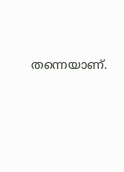തന്നെയാണ്.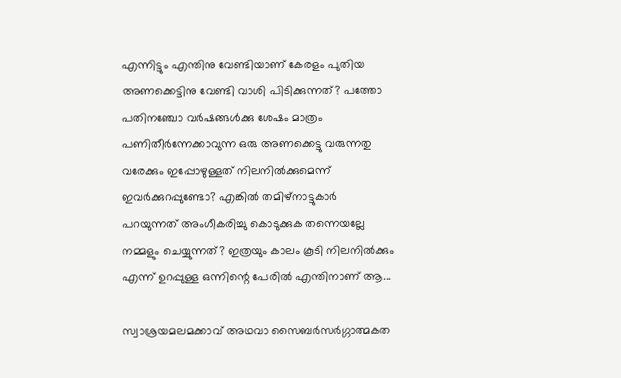എന്നിട്ടും എന്തിനു വേണ്ടിയാണ് കേരളം പുതിയ അണക്കെട്ടിനു വേണ്ടി വാശി പിടിക്കുന്നത്? പത്തോ പതിനഞ്ചോ വർഷങ്ങൾക്കു ശേഷം മാത്രം പണിതീർന്നേക്കാവുന്ന ഒരു അണക്കെട്ടു വരുന്നതു വരേക്കും ഇപ്പോഴുള്ളത് നിലനിൽക്കുമെന്ന് ഇവർക്കുറപ്പുണ്ടോ? എങ്കിൽ തമിഴ്‌നാട്ടുകാർ പറയുന്നത് അംഗീകരിച്ചു കൊടുക്കുക തന്നെയല്ലേ നമ്മളും ചെയ്യുന്നത്? ഇത്രയും കാലം കൂടി നിലനിൽക്കും എന്ന് ഉറപ്പുള്ള ഒന്നിന്റെ പേരിൽ എന്തിനാണ് ആ...

സ്വാശ്രയമലമക്കാവ് അഥവാ സൈബർസർഗ്ഗാത്മകത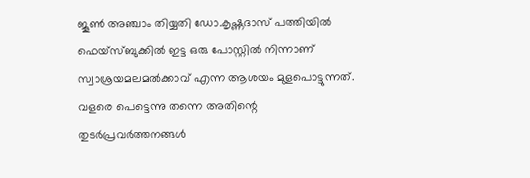ജൂൺ അഞ്ചാം തിയ്യതി ഡോ.കൃഷ്ണദാസ് പത്തിയിൽ ഫെയ്സ്ബുക്കിൽ ഇട്ട ഒരു പോസ്റ്റിൽ നിന്നാണ് സ്വാശ്രയമലമൽക്കാവ് എന്ന ആശയം മുളപൊട്ടുന്നത്. വളരെ പെട്ടെന്നു തന്നെ അതിന്റെ തുടർപ്രവർത്തനങ്ങൾ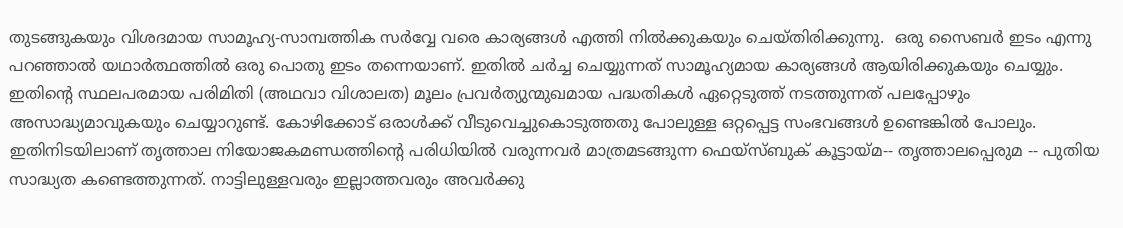തുടങ്ങുകയും വിശദമായ സാമൂഹ്യ-സാമ്പത്തിക സർവ്വേ വരെ കാര്യങ്ങൾ എത്തി നിൽക്കുകയും ചെയ്തിരിക്കുന്നു.  ഒരു സൈബർ ഇടം എന്നു പറഞ്ഞാൽ യഥാർത്ഥത്തിൽ ഒരു പൊതു ഇടം തന്നെയാണ്. ഇതിൽ ചർച്ച ചെയ്യുന്നത് സാമൂഹ്യമായ കാര്യങ്ങൾ ആയിരിക്കുകയും ചെയ്യും. ഇതിന്റെ സ്ഥലപരമായ പരിമിതി (അഥവാ വിശാലത) മൂലം പ്രവർത്യുന്മുഖമായ പദ്ധതികൾ ഏറ്റെടുത്ത് നടത്തുന്നത് പലപ്പോഴും അസാദ്ധ്യമാവുകയും ചെയ്യാറുണ്ട്. കോഴിക്കോട് ഒരാൾക്ക് വീടുവെച്ചുകൊടുത്തതു പോലുള്ള ഒറ്റപ്പെട്ട സംഭവങ്ങൾ ഉണ്ടെങ്കിൽ പോലും. ഇതിനിടയിലാണ് തൃത്താല നിയോജകമണ്ഡത്തിന്റെ പരിധിയിൽ വരുന്നവർ മാത്രമടങ്ങുന്ന ഫെയ്സ്ബുക് കൂട്ടായ്മ-- തൃത്താലപ്പെരുമ -- പുതിയ സാദ്ധ്യത കണ്ടെത്തുന്നത്. നാട്ടിലുള്ളവരും ഇല്ലാത്തവരും അവർക്കു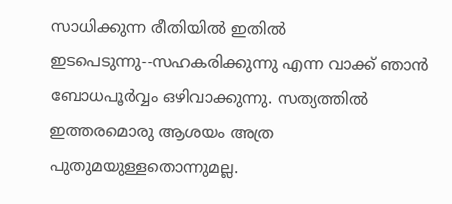സാധിക്കുന്ന രീതിയിൽ ഇതിൽ ഇടപെടുന്നു--സഹകരിക്കുന്നു എന്ന വാക്ക് ഞാൻ ബോധപൂർവ്വം ഒഴിവാക്കുന്നു. സത്യത്തിൽ ഇത്തരമൊരു ആശയം അത്ര പുതുമയുള്ളതൊന്നുമല്ല.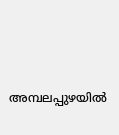അമ്പലപ്പുഴയില്‍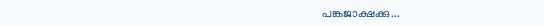പങ്കജാക്ഷക്കു...